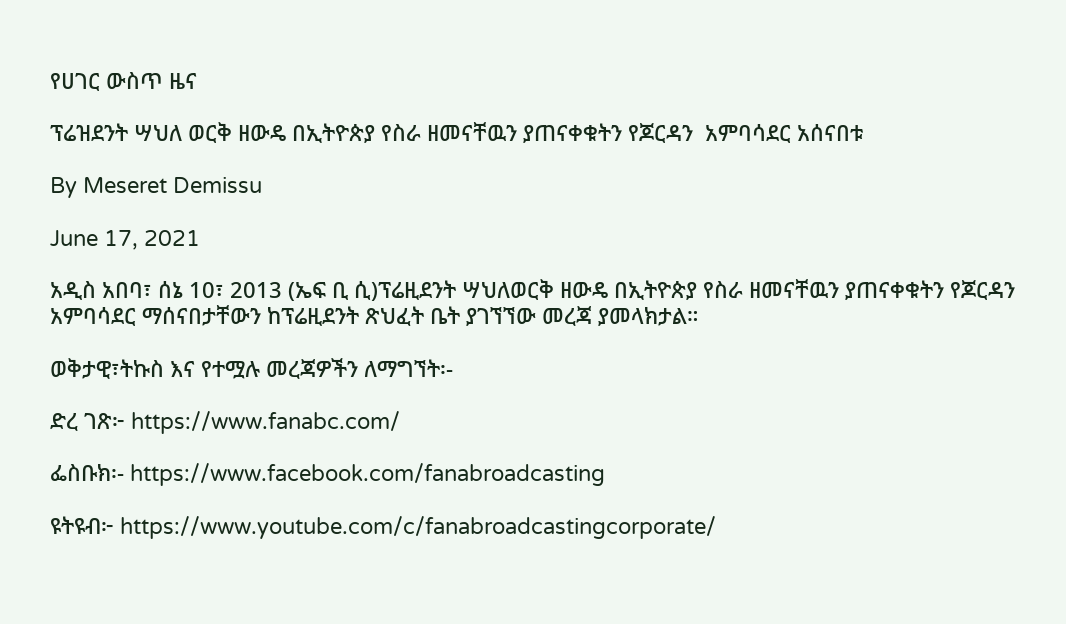የሀገር ውስጥ ዜና

ፕሬዝደንት ሣህለ ወርቅ ዘውዴ በኢትዮጵያ የስራ ዘመናቸዉን ያጠናቀቁትን የጆርዳን  አምባሳደር አሰናበቱ

By Meseret Demissu

June 17, 2021

አዲስ አበባ፣ ሰኔ 10፣ 2013 (ኤፍ ቢ ሲ)ፕሬዚደንት ሣህለወርቅ ዘውዴ በኢትዮጵያ የስራ ዘመናቸዉን ያጠናቀቁትን የጆርዳን  አምባሳደር ማሰናበታቸውን ከፕሬዚደንት ጽህፈት ቤት ያገኘኘው መረጃ ያመላክታል።

ወቅታዊ፣ትኩስ እና የተሟሉ መረጃዎችን ለማግኘት፡-

ድረ ገጽ፦ https://www.fanabc.com/

ፌስቡክ፡- https://www.facebook.com/fanabroadcasting

ዩትዩብ፦ https://www.youtube.com/c/fanabroadcastingcorporate/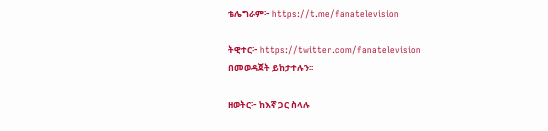ቴሌግራም፦ https://t.me/fanatelevision

ትዊተር፦ https://twitter.com/fanatelevision በመወዳጀት ይከታተሉን፡፡

ዘወትር፦ ከእኛ ጋር ስላሉ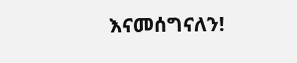እናመሰግናለን!